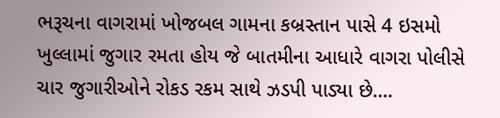ભરૂચના વાગરામાં ખોજબલ ગામના કબ્રસ્તાન પાસે 4 ઇસમો ખુલ્લામાં જુગાર રમતા હોય જે બાતમીના આધારે વાગરા પોલીસે ચાર જુગારીઓને રોકડ રકમ સાથે ઝડપી પાડ્યા છે....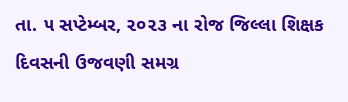તા. ૫ સપ્ટેમ્બર, ૨૦૨૩ ના રોજ જિલ્લા શિક્ષક દિવસની ઉજવણી સમગ્ર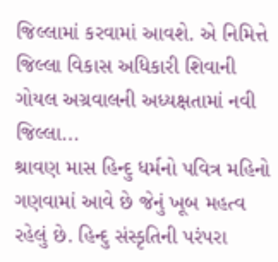જિલ્લામાં કરવામાં આવશે. એ નિમિત્તે જિલ્લા વિકાસ અધિકારી શિવાની ગોયલ અગ્રવાલની અધ્યક્ષતામાં નવી જિલ્લા...
શ્રાવણ માસ હિન્દુ ધર્મનો પવિત્ર મહિનો ગણવામાં આવે છે જેનું ખૂબ મહત્વ રહેલું છે. હિન્દુ સંસ્કૃતિની પરંપરા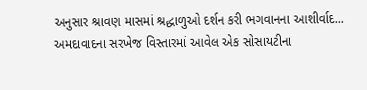અનુસાર શ્રાવણ માસમાં શ્રદ્ધાળુઓ દર્શન કરી ભગવાનના આશીર્વાદ...
અમદાવાદના સરખેજ વિસ્તારમાં આવેલ એક સોસાયટીના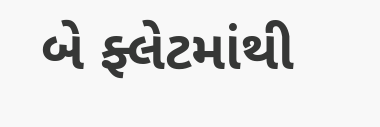બે ફ્લેટમાંથી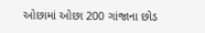ઓછામાં ઓછા 200 ગાંજાના છોડ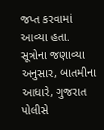જપ્ત કરવામાં આવ્યા હતા. સૂત્રોના જણાવ્યા અનુસાર, બાતમીના આધારે, ગુજરાત પોલીસે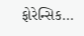ફોરેન્સિક...